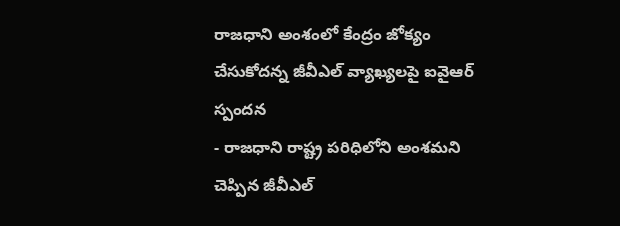రాజధాని అంశంలో కేంద్రం జోక్యం చేసుకోదన్న జీవీఎల్ వ్యాఖ్యలపై ఐవైఆర్ స్పందన
- రాజధాని రాష్ట్ర పరిధిలోని అంశమని చెప్పిన జీవీఎల్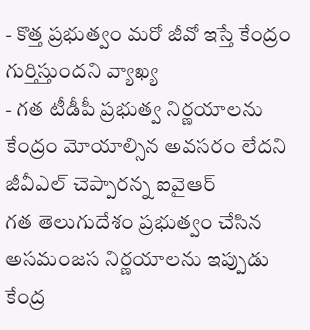- కొత్త ప్రభుత్వం మరో జీవో ఇస్తే కేంద్రం గుర్తిస్తుందని వ్యాఖ్య
- గత టీడీపీ ప్రభుత్వ నిర్ణయాలను కేంద్రం మోయాల్సిన అవసరం లేదని జీవీఎల్ చెప్పారన్న ఐవైఆర్
గత తెలుగుదేశం ప్రభుత్వం చేసిన అసమంజస నిర్ణయాలను ఇప్పుడు కేంద్ర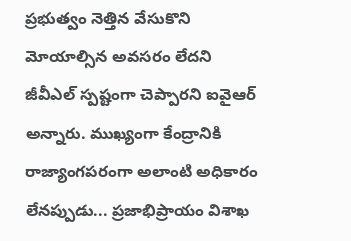ప్రభుత్వం నెత్తిన వేసుకొని మోయాల్సిన అవసరం లేదని జీవీఎల్ స్పష్టంగా చెప్పారని ఐవైఆర్ అన్నారు. ముఖ్యంగా కేంద్రానికి రాజ్యాంగపరంగా అలాంటి అధికారం లేనప్పుడు... ప్రజాభిప్రాయం విశాఖ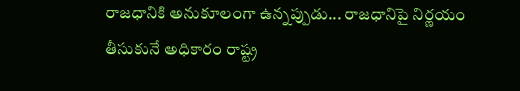రాజధానికి అనుకూలంగా ఉన్నప్పుడు... రాజధానిపై నిర్ణయం తీసుకునే అధికారం రాష్ట్ర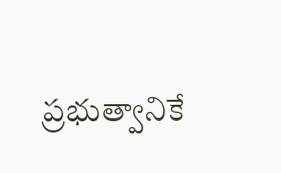ప్రభుత్వానికే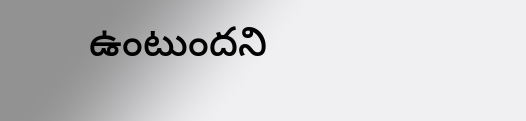ఉంటుందని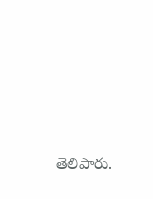తెలిపారు.